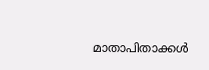മാതാപിതാക്കള്‍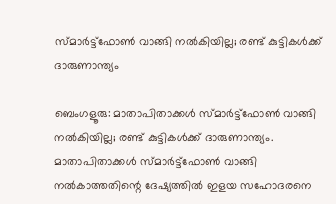സ്മാര്‍ട്ട്‌ഫോണ്‍ വാങ്ങി നൽകിയില്ല; രണ്ട് കുട്ടികൾക്ക് ദാരുണാന്ത്യം

ബെംഗളൂരു: മാതാപിതാക്കള്‍ സ്മാര്‍ട്ട്‌ഫോണ്‍ വാങ്ങി നൽകിയില്ല; രണ്ട് കുട്ടികൾക്ക് ദാരുണാന്ത്യം. മാതാപിതാക്കള്‍ സ്മാര്‍ട്ട്‌ഫോണ്‍ വാങ്ങി നല്‍കാത്തതിന്റെ ദേഷ്യത്തില്‍ ഇളയ സഹോദരനെ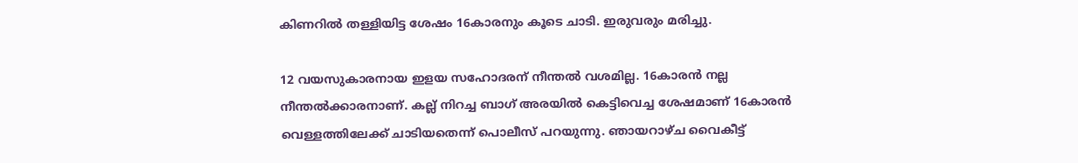കിണറില്‍ തള്ളിയിട്ട ശേഷം 16കാരനും കൂടെ ചാടി. ഇരുവരും മരിച്ചു.

12 വയസുകാരനായ ഇളയ സഹോദരന് നീന്തല്‍ വശമില്ല. 16കാരന്‍ നല്ല നീന്തല്‍ക്കാരനാണ്. കല്ല് നിറച്ച ബാഗ് അരയില്‍ കെട്ടിവെച്ച ശേഷമാണ് 16കാരന്‍ വെള്ളത്തിലേക്ക് ചാടിയതെന്ന് പൊലീസ് പറയുന്നു. ഞായറാഴ്ച വൈകീട്ട്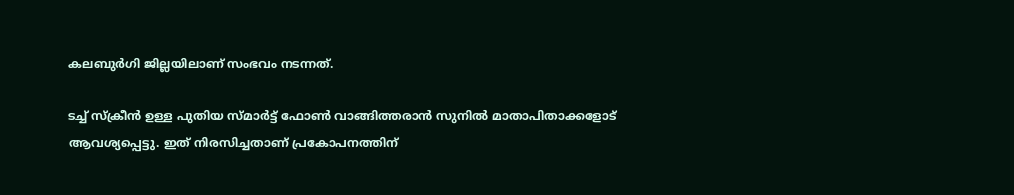കലബുര്‍ഗി ജില്ലയിലാണ് സംഭവം നടന്നത്.

ടച്ച് സ്‌ക്രീന്‍ ഉള്ള പുതിയ സ്മാര്‍ട്ട് ഫോണ്‍ വാങ്ങിത്തരാന്‍ സുനില്‍ മാതാപിതാക്കളോട് ആവശ്യപ്പെട്ടു. ഇത് നിരസിച്ചതാണ് പ്രകോപനത്തിന്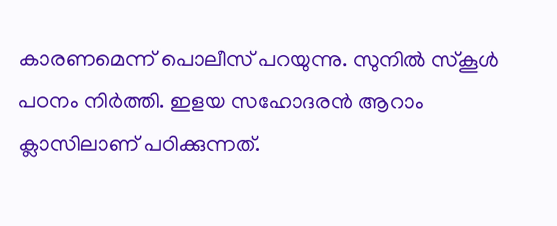കാരണമെന്ന് പൊലീസ് പറയുന്നു. സുനില്‍ സ്‌കൂള്‍ പഠനം നിര്‍ത്തി. ഇളയ സഹോദരന്‍ ആറാം ക്ലാസിലാണ് പഠിക്കുന്നത്.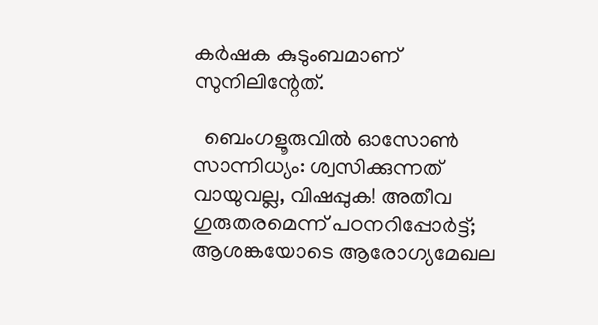കര്‍ഷക കുടുംബമാണ് സുനിലിന്റേത്.

  ബെംഗളൂരുവിൽ ഓസോൺ സാന്നിധ്യം: ശ്വസിക്കുന്നത് വായുവല്ല, വിഷപ്പുക! അതീവ ഗുരുതരമെന്ന് പഠനറിപ്പോർട്ട്; ആശങ്കയോടെ ആരോഗ്യമേഖല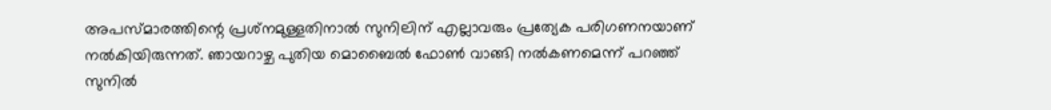അപസ്മാരത്തിന്റെ പ്രശ്‌നമുള്ളതിനാല്‍ സുനിലിന് എല്ലാവരും പ്രത്യേക പരിഗണനയാണ് നല്‍കിയിരുന്നത്. ഞായറാഴ്ച പുതിയ മൊബൈല്‍ ഫോണ്‍ വാങ്ങി നല്‍കണമെന്ന് പറഞ്ഞ് സുനില്‍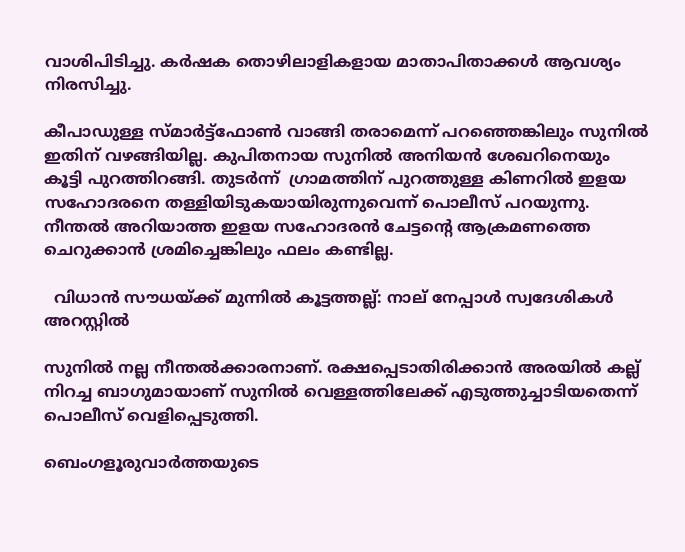വാശിപിടിച്ചു. കര്‍ഷക തൊഴിലാളികളായ മാതാപിതാക്കള്‍ ആവശ്യം നിരസിച്ചു.

കീപാഡുള്ള സ്മാര്‍ട്ട്‌ഫോണ്‍ വാങ്ങി തരാമെന്ന് പറഞ്ഞെങ്കിലും സുനില്‍ ഇതിന് വഴങ്ങിയില്ല. കുപിതനായ സുനില്‍ അനിയന്‍ ശേഖറിനെയും കൂട്ടി പുറത്തിറങ്ങി. തുടര്‍ന്ന്  ഗ്രാമത്തിന് പുറത്തുള്ള കിണറില്‍ ഇളയ സഹോദരനെ തള്ളിയിടുകയായിരുന്നുവെന്ന് പൊലീസ് പറയുന്നു. നീന്തല്‍ അറിയാത്ത ഇളയ സഹോദരന്‍ ചേട്ടന്റെ ആക്രമണത്തെ ചെറുക്കാന്‍ ശ്രമിച്ചെങ്കിലും ഫലം കണ്ടില്ല.

  വിധാൻ സൗധയ്ക്ക് മുന്നിൽ കൂട്ടത്തല്ല്: നാല് നേപ്പാൾ സ്വദേശികൾ അറസ്റ്റിൽ

സുനില്‍ നല്ല നീന്തല്‍ക്കാരനാണ്. രക്ഷപ്പെടാതിരിക്കാന്‍ അരയില്‍ കല്ല് നിറച്ച ബാഗുമായാണ് സുനില്‍ വെള്ളത്തിലേക്ക് എടുത്തുച്ചാടിയതെന്ന് പൊലീസ് വെളിപ്പെടുത്തി.

ബെംഗളൂരുവാർത്തയുടെ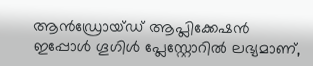ആൻഡ്രോയ്ഡ് ആപ്ലിക്കേഷൻ ഇപ്പോൾ ഗൂഗിൾ പ്ലേസ്റ്റോറിൽ ലഭ്യമാണ്,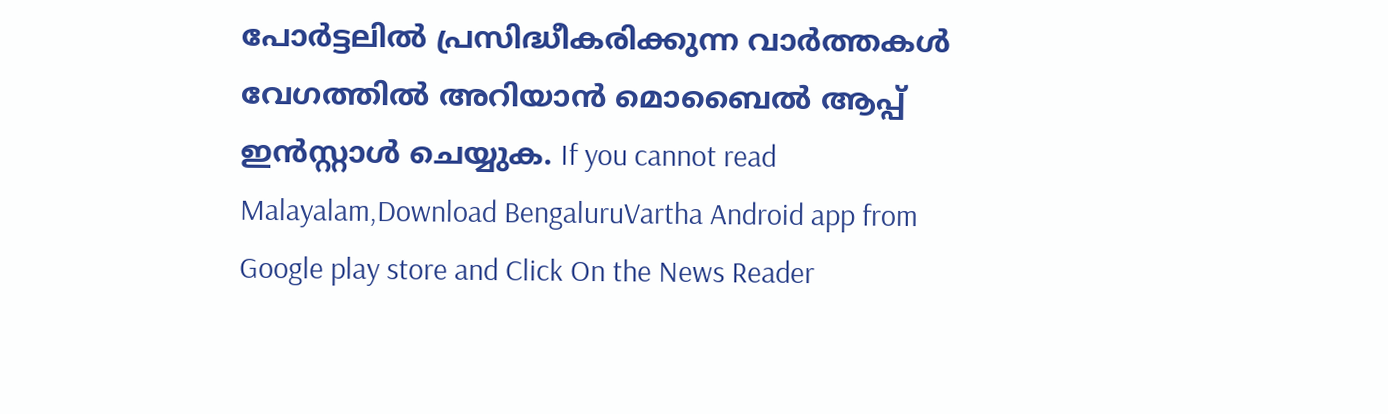പോർട്ടലിൽ പ്രസിദ്ധീകരിക്കുന്ന വാർത്തകൾ വേഗത്തിൽ അറിയാൻ മൊബൈൽ ആപ്പ് ഇൻസ്റ്റാൾ ചെയ്യുക. If you cannot read Malayalam,Download BengaluruVartha Android app from Google play store and Click On the News Reader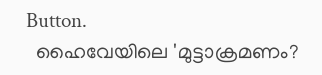Button.
  ഹൈവേയിലെ 'മുട്ടാക്രമണം?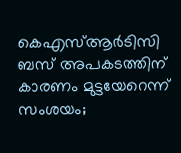കെഎസ്ആർടിസി ബസ് അപകടത്തിന് കാരണം മുട്ടയേറെന്ന് സംശയം;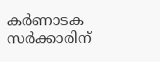കർണാടക സർക്കാരിന്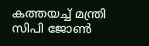കത്തയച്ച് മന്ത്രി സിപി ജോൺ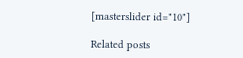[masterslider id="10"]

Related posts